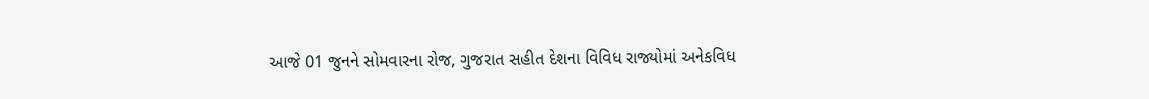આજે 01 જુનને સોમવારના રોજ, ગુજરાત સહીત દેશના વિવિધ રાજ્યોમાં અનેકવિધ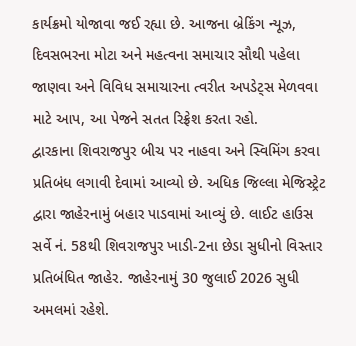કાર્યક્રમો યોજાવા જઈ રહ્યા છે. આજના બ્રેકિંગ ન્યૂઝ, દિવસભરના મોટા અને મહત્વના સમાચાર સૌથી પહેલા જાણવા અને વિવિધ સમાચારના ત્વરીત અપડેટ્સ મેળવવા માટે આપ, આ પેજને સતત રિફ્રેશ કરતા રહો.
દ્વારકાના શિવરાજપુર બીચ પર નાહવા અને સ્વિમિંગ કરવા પ્રતિબંધ લગાવી દેવામાં આવ્યો છે. અધિક જિલ્લા મેજિસ્ટ્રેટ દ્વારા જાહેરનામું બહાર પાડવામાં આવ્યું છે. લાઈટ હાઉસ સર્વે નં. 58થી શિવરાજપુર ખાડી-2ના છેડા સુધીનો વિસ્તાર પ્રતિબંધિત જાહેર. જાહેરનામું 30 જુલાઈ 2026 સુધી અમલમાં રહેશે.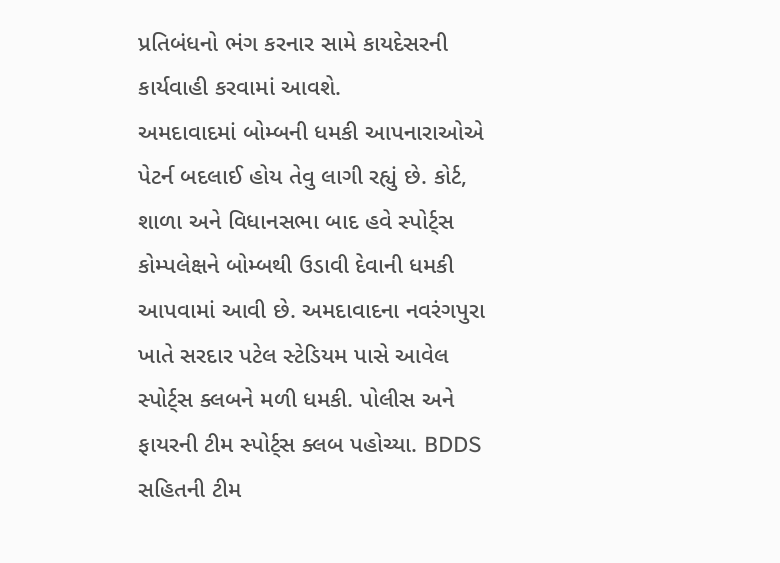પ્રતિબંધનો ભંગ કરનાર સામે કાયદેસરની કાર્યવાહી કરવામાં આવશે.
અમદાવાદમાં બોમ્બની ધમકી આપનારાઓએ પેટર્ન બદલાઈ હોય તેવુ લાગી રહ્યું છે. કોર્ટ, શાળા અને વિધાનસભા બાદ હવે સ્પોર્ટ્સ કોમ્પલેક્ષને બોમ્બથી ઉડાવી દેવાની ધમકી આપવામાં આવી છે. અમદાવાદના નવરંગપુરા ખાતે સરદાર પટેલ સ્ટેડિયમ પાસે આવેલ સ્પોર્ટ્સ ક્લબને મળી ધમકી. પોલીસ અને ફાયરની ટીમ સ્પોર્ટ્સ ક્લબ પહોચ્યા. BDDS સહિતની ટીમ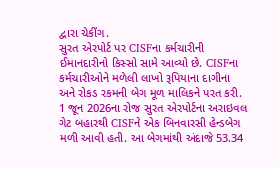દ્વારા ચેકીંગ.
સુરત એરપોર્ટ પર CISFના કર્મચારીની ઈમાનદારીનો કિસ્સો સામે આવ્યો છે. CISFના કર્મચારીઓને મળેલી લાખો રૂપિયાના દાગીના અને રોકડ રકમની બેગ મૂળ માલિકને પરત કરી. 1 જૂન 2026ના રોજ સુરત એરપોર્ટના અરાઇવલ ગેટ બહારથી CISFને એક બિનવારસી હેન્ડબેગ મળી આવી હતી. આ બેગમાંથી અંદાજે 53.34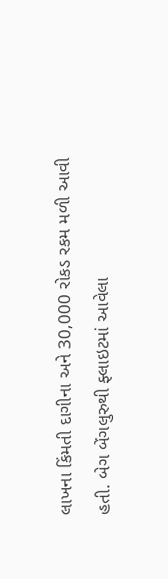લાખના કિંમતી દાગીના અને 30,000 રોકડ રકમ મળી આવી હતી. બેગ બેંગલુરુથી ફ્લાઇટમાં આવેલા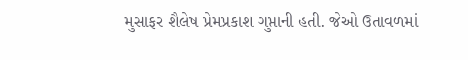મુસાફર શૈલેષ પ્રેમપ્રકાશ ગુપ્તાની હતી. જેઓ ઉતાવળમાં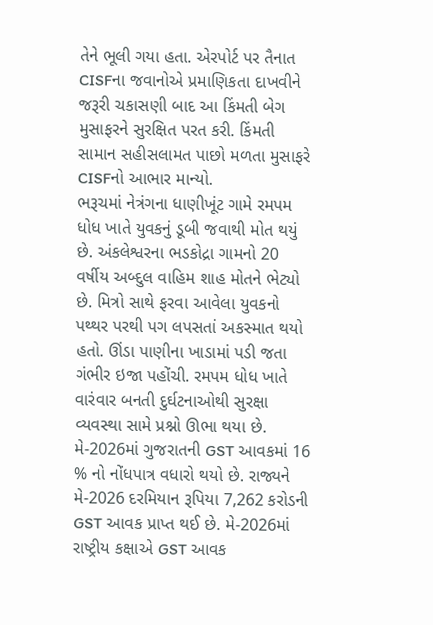તેને ભૂલી ગયા હતા. એરપોર્ટ પર તૈનાત CISFના જવાનોએ પ્રમાણિકતા દાખવીને જરૂરી ચકાસણી બાદ આ કિંમતી બેગ મુસાફરને સુરક્ષિત પરત કરી. કિંમતી સામાન સહીસલામત પાછો મળતા મુસાફરે CISFનો આભાર માન્યો.
ભરૂચમાં નેત્રંગના ધાણીખૂંટ ગામે રમપમ ધોધ ખાતે યુવકનું ડૂબી જવાથી મોત થયું છે. અંકલેશ્વરના ભડકોદ્રા ગામનો 20 વર્ષીય અબ્દુલ વાહિમ શાહ મોતને ભેટ્યો છે. મિત્રો સાથે ફરવા આવેલા યુવકનો પથ્થર પરથી પગ લપસતાં અકસ્માત થયો હતો. ઊંડા પાણીના ખાડામાં પડી જતા ગંભીર ઇજા પહોંચી. રમપમ ધોધ ખાતે વારંવાર બનતી દુર્ઘટનાઓથી સુરક્ષા વ્યવસ્થા સામે પ્રશ્નો ઊભા થયા છે.
મે-2026માં ગુજરાતની GST આવકમાં 16 % નો નોંધપાત્ર વધારો થયો છે. રાજ્યને મે-2026 દરમિયાન રૂપિયા 7,262 કરોડની GST આવક પ્રાપ્ત થઈ છે. મે-2026માં રાષ્ટ્રીય કક્ષાએ GST આવક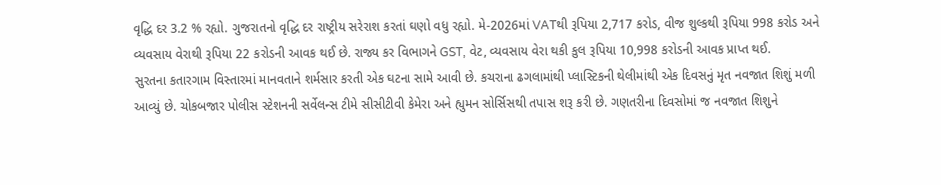વૃદ્ધિ દર 3.2 % રહ્યો. ગુજરાતનો વૃદ્ધિ દર રાષ્ટ્રીય સરેરાશ કરતાં ઘણો વધુ રહ્યો. મે-2026માં VATથી રૂપિયા 2,717 કરોડ, વીજ શુલ્કથી રૂપિયા 998 કરોડ અને વ્યવસાય વેરાથી રૂપિયા 22 કરોડની આવક થઈ છે. રાજ્ય કર વિભાગને GST, વેટ, વ્યવસાય વેરા થકી કુલ રૂપિયા 10,998 કરોડની આવક પ્રાપ્ત થઈ.
સુરતના કતારગામ વિસ્તારમાં માનવતાને શર્મસાર કરતી એક ઘટના સામે આવી છે. કચરાના ઢગલામાંથી પ્લાસ્ટિકની થેલીમાંથી એક દિવસનું મૃત નવજાત શિશું મળી આવ્યું છે. ચોકબજાર પોલીસ સ્ટેશનની સર્વેલન્સ ટીમે સીસીટીવી કેમેરા અને હ્યુમન સોર્સિસથી તપાસ શરૂ કરી છે. ગણતરીના દિવસોમાં જ નવજાત શિશુને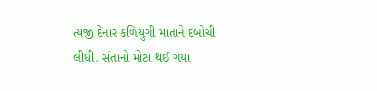ત્યજી દેનાર કળિયુગી માતાને દબોચી લીધી. સંતાનો મોટા થઈ ગયા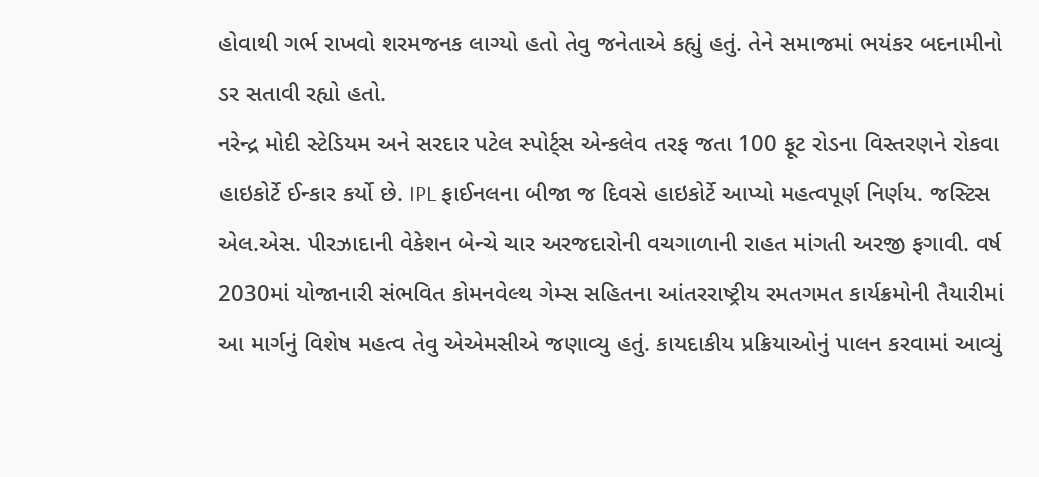હોવાથી ગર્ભ રાખવો શરમજનક લાગ્યો હતો તેવુ જનેતાએ કહ્યું હતું. તેને સમાજમાં ભયંકર બદનામીનો ડર સતાવી રહ્યો હતો.
નરેન્દ્ર મોદી સ્ટેડિયમ અને સરદાર પટેલ સ્પોર્ટ્સ એન્કલેવ તરફ જતા 100 ફૂટ રોડના વિસ્તરણને રોકવા હાઇકોર્ટે ઈન્કાર કર્યો છે. IPL ફાઈનલના બીજા જ દિવસે હાઇકોર્ટે આપ્યો મહત્વપૂર્ણ નિર્ણય. જસ્ટિસ એલ.એસ. પીરઝાદાની વેકેશન બેન્ચે ચાર અરજદારોની વચગાળાની રાહત માંગતી અરજી ફગાવી. વર્ષ 2030માં યોજાનારી સંભવિત કોમનવેલ્થ ગેમ્સ સહિતના આંતરરાષ્ટ્રીય રમતગમત કાર્યક્રમોની તૈયારીમાં આ માર્ગનું વિશેષ મહત્વ તેવુ એએમસીએ જણાવ્યુ હતું. કાયદાકીય પ્રક્રિયાઓનું પાલન કરવામાં આવ્યું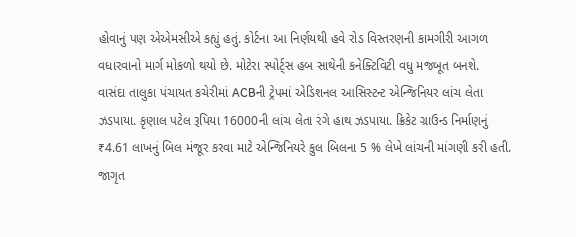હોવાનું પણ એએમસીએ કહ્યું હતું. કોર્ટના આ નિર્ણયથી હવે રોડ વિસ્તરણની કામગીરી આગળ વધારવાનો માર્ગ મોકળો થયો છે. મોટેરા સ્પોર્ટ્સ હબ સાથેની કનેક્ટિવિટી વધુ મજબૂત બનશે.
વાસંદા તાલુકા પંચાયત કચેરીમાં ACBની ટ્રેપમાં એડિશનલ આસિસ્ટન્ટ એન્જિનિયર લાંચ લેતા ઝડપાયા. કૃણાલ પટેલ રૂપિયા 16000ની લાંચ લેતા રંગે હાથ ઝડપાયા. ક્રિકેટ ગ્રાઉન્ડ નિર્માણનું ₹4.61 લાખનું બિલ મંજૂર કરવા માટે એન્જિનિયરે કુલ બિલના 5 % લેખે લાંચની માંગણી કરી હતી. જાગૃત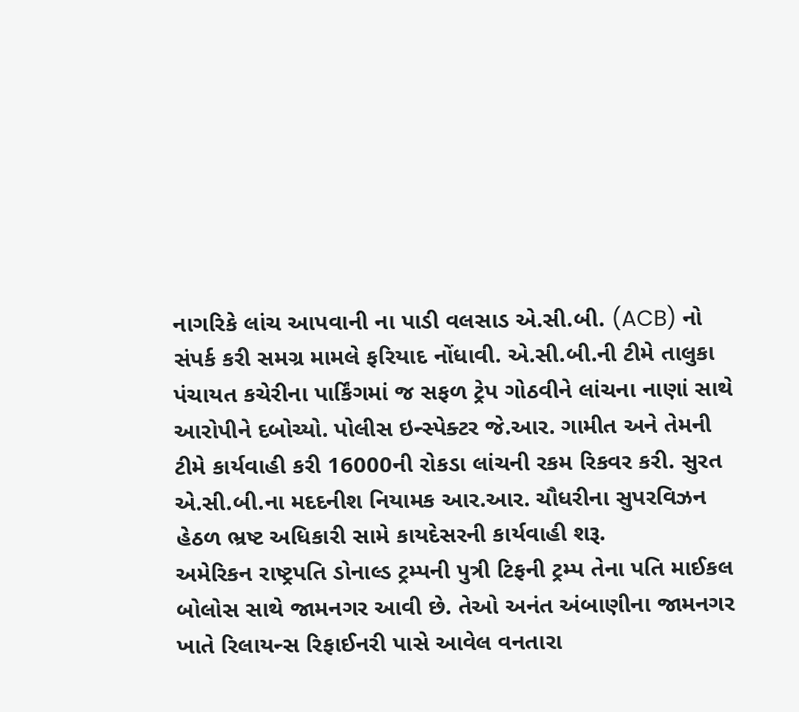નાગરિકે લાંચ આપવાની ના પાડી વલસાડ એ.સી.બી. (ACB) નો સંપર્ક કરી સમગ્ર મામલે ફરિયાદ નોંધાવી. એ.સી.બી.ની ટીમે તાલુકા પંચાયત કચેરીના પાર્કિંગમાં જ સફળ ટ્રેપ ગોઠવીને લાંચના નાણાં સાથે આરોપીને દબોચ્યો. પોલીસ ઇન્સ્પેક્ટર જે.આર. ગામીત અને તેમની ટીમે કાર્યવાહી કરી 16000ની રોકડા લાંચની રકમ રિકવર કરી. સુરત એ.સી.બી.ના મદદનીશ નિયામક આર.આર. ચૌધરીના સુપરવિઝન હેઠળ ભ્રષ્ટ અધિકારી સામે કાયદેસરની કાર્યવાહી શરૂ.
અમેરિકન રાષ્ટ્રપતિ ડોનાલ્ડ ટ્રમ્પની પુત્રી ટિફની ટ્રમ્પ તેના પતિ માઈકલ બોલોસ સાથે જામનગર આવી છે. તેઓ અનંત અંબાણીના જામનગર ખાતે રિલાયન્સ રિફાઈનરી પાસે આવેલ વનતારા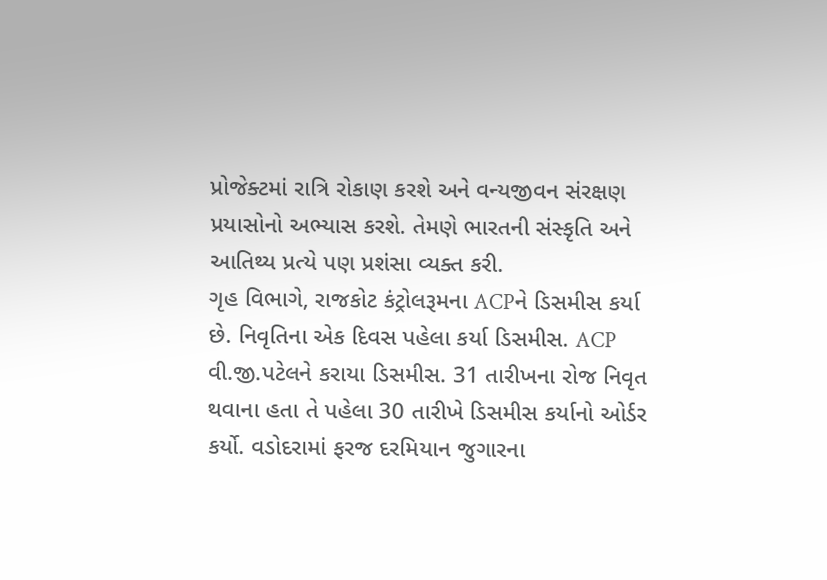પ્રોજેક્ટમાં રાત્રિ રોકાણ કરશે અને વન્યજીવન સંરક્ષણ પ્રયાસોનો અભ્યાસ કરશે. તેમણે ભારતની સંસ્કૃતિ અને આતિથ્ય પ્રત્યે પણ પ્રશંસા વ્યક્ત કરી.
ગૃહ વિભાગે, રાજકોટ કંટ્રોલરૂમના ACPને ડિસમીસ કર્યા છે. નિવૃતિના એક દિવસ પહેલા કર્યા ડિસમીસ. ACP વી.જી.પટેલને કરાયા ડિસમીસ. 31 તારીખના રોજ નિવૃત થવાના હતા તે પહેલા 30 તારીખે ડિસમીસ કર્યાનો ઓર્ડર કર્યો. વડોદરામાં ફરજ દરમિયાન જુગારના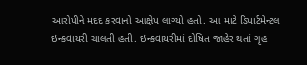આરોપીને મદદ કરવાનો આક્ષેપ લાગ્યો હતો. આ માટે ડિપાર્ટમેન્ટલ ઇન્કવાયરી ચાલતી હતી. ઇન્કવાયરીમાં દોષિત જાહેર થતાં ગૃહ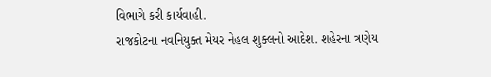વિભાગે કરી કાર્યવાહી.
રાજકોટના નવનિયુક્ત મેયર નેહલ શુક્લનો આદેશ. શહેરના ત્રણેય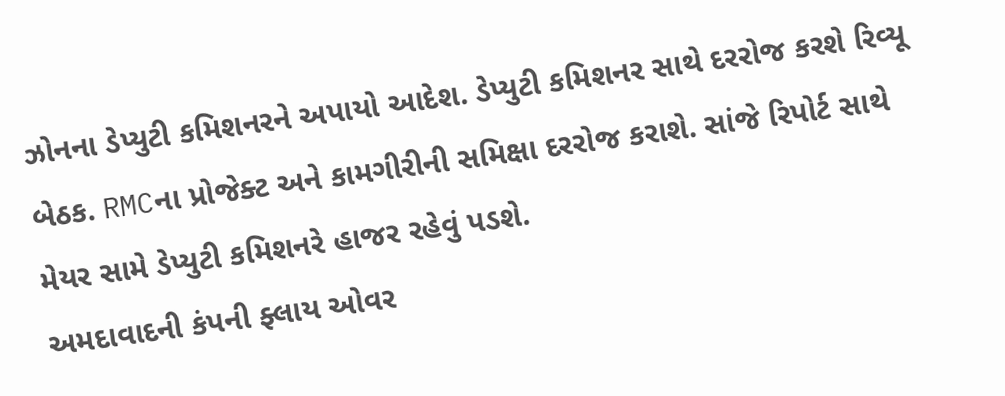ઝોનના ડેપ્યુટી કમિશનરને અપાયો આદેશ. ડેપ્યુટી કમિશનર સાથે દરરોજ કરશે રિવ્યૂ બેઠક. RMCના પ્રોજેક્ટ અને કામગીરીની સમિક્ષા દરરોજ કરાશે. સાંજે રિપોર્ટ સાથે મેયર સામે ડેપ્યુટી કમિશનરે હાજર રહેવું પડશે.
અમદાવાદની કંપની ફ્લાય ઓવર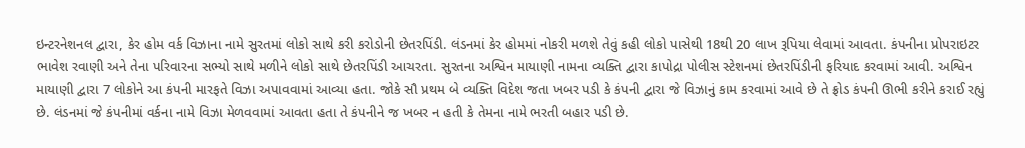ઇન્ટરનેશનલ દ્વારા, કેર હોમ વર્ક વિઝાના નામે સુરતમાં લોકો સાથે કરી કરોડોની છેતરપિંડી. લંડનમાં કેર હોમમાં નોકરી મળશે તેવું કહી લોકો પાસેથી 18થી 20 લાખ રૂપિયા લેવામાં આવતા. કંપનીના પ્રોપરાઇટર ભાવેશ રવાણી અને તેના પરિવારના સભ્યો સાથે મળીને લોકો સાથે છેતરપિંડી આચરતા. સુરતના અશ્વિન માયાણી નામના વ્યક્તિ દ્વારા કાપોદ્રા પોલીસ સ્ટેશનમાં છેતરપિંડીની ફરિયાદ કરવામાં આવી. અશ્વિન માયાણી દ્વારા 7 લોકોને આ કંપની મારફતે વિઝા અપાવવામાં આવ્યા હતા. જોકે સૌ પ્રથમ બે વ્યક્તિ વિદેશ જતા ખબર પડી કે કંપની દ્વારા જે વિઝાનું કામ કરવામાં આવે છે તે ફ્રોડ કંપની ઊભી કરીને કરાઈ રહ્યું છે. લંડનમાં જે કંપનીમાં વર્કના નામે વિઝા મેળવવામાં આવતા હતા તે કંપનીને જ ખબર ન હતી કે તેમના નામે ભરતી બહાર પડી છે.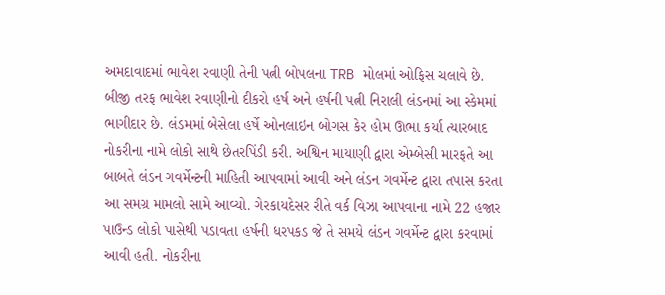અમદાવાદમાં ભાવેશ રવાણી તેની પત્ની બોપલના TRB મોલમાં ઓફિસ ચલાવે છે. બીજી તરફ ભાવેશ રવાણીનો દીકરો હર્ષ અને હર્ષની પત્ની નિરાલી લંડનમાં આ સ્કેમમાં ભાગીદાર છે. લંડમમાં બેસેલા હર્ષે ઓનલાઇન બોગસ કેર હોમ ઊભા કર્યા ત્યારબાદ નોકરીના નામે લોકો સાથે છેતરપિંડી કરી. અશ્વિન માયાણી દ્વારા એમ્બેસી મારફતે આ બાબતે લંડન ગવર્મેન્ટની માહિતી આપવામાં આવી અને લંડન ગવર્મેન્ટ દ્વારા તપાસ કરતા આ સમગ્ર મામલો સામે આવ્યો. ગેરકાયદેસર રીતે વર્ક વિઝા આપવાના નામે 22 હજાર પાઉન્ડ લોકો પાસેથી પડાવતા હર્ષની ધરપકડ જે તે સમયે લંડન ગવર્મેન્ટ દ્વારા કરવામાં આવી હતી. નોકરીના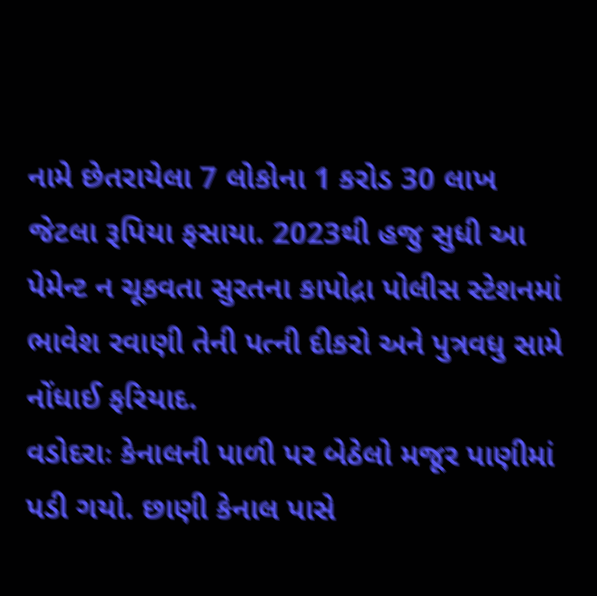નામે છેતરાયેલા 7 લોકોના 1 કરોડ 30 લાખ જેટલા રૂપિયા ફસાયા. 2023થી હજુ સુધી આ પેમેન્ટ ન ચૂકવતા સુરતના કાપોદ્રા પોલીસ સ્ટેશનમાં ભાવેશ રવાણી તેની પત્ની દીકરો અને પુત્રવધુ સામે નોંધાઈ ફરિયાદ.
વડોદરાઃ કેનાલની પાળી પર બેઠેલો મજૂર પાણીમાં પડી ગયો. છાણી કેનાલ પાસે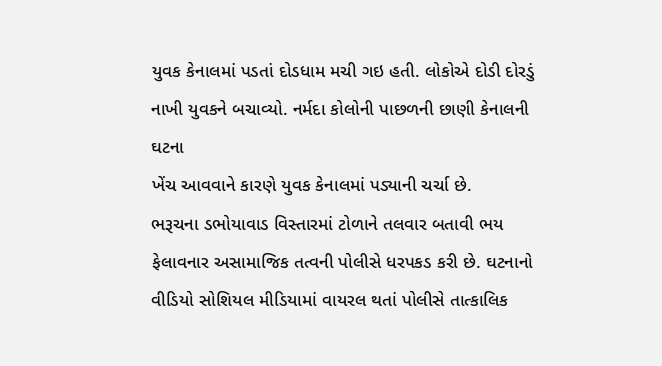યુવક કેનાલમાં પડતાં દોડધામ મચી ગઇ હતી. લોકોએ દોડી દોરડું નાખી યુવકને બચાવ્યો. નર્મદા કોલોની પાછળની છાણી કેનાલની ઘટના
ખેંચ આવવાને કારણે યુવક કેનાલમાં પડ્યાની ચર્ચા છે.
ભરૂચના ડભોયાવાડ વિસ્તારમાં ટોળાને તલવાર બતાવી ભય ફેલાવનાર અસામાજિક તત્વની પોલીસે ધરપકડ કરી છે. ઘટનાનો વીડિયો સોશિયલ મીડિયામાં વાયરલ થતાં પોલીસે તાત્કાલિક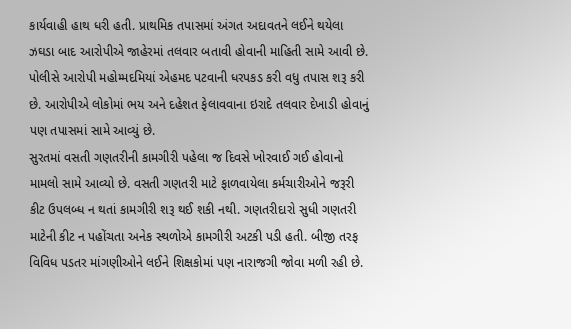કાર્યવાહી હાથ ધરી હતી. પ્રાથમિક તપાસમાં અંગત અદાવતને લઈને થયેલા ઝઘડા બાદ આરોપીએ જાહેરમાં તલવાર બતાવી હોવાની માહિતી સામે આવી છે. પોલીસે આરોપી મહોમ્મદમિયાં એહમદ પટવાની ધરપકડ કરી વધુ તપાસ શરૂ કરી છે. આરોપીએ લોકોમાં ભય અને દહેશત ફેલાવવાના ઇરાદે તલવાર દેખાડી હોવાનું પણ તપાસમાં સામે આવ્યું છે.
સુરતમાં વસતી ગણતરીની કામગીરી પહેલા જ દિવસે ખોરવાઈ ગઈ હોવાનો મામલો સામે આવ્યો છે. વસતી ગણતરી માટે ફાળવાયેલા કર્મચારીઓને જરૂરી કીટ ઉપલબ્ધ ન થતાં કામગીરી શરૂ થઈ શકી નથી. ગણતરીદારો સુધી ગણતરી માટેની કીટ ન પહોંચતા અનેક સ્થળોએ કામગીરી અટકી પડી હતી. બીજી તરફ વિવિધ પડતર માંગણીઓને લઈને શિક્ષકોમાં પણ નારાજગી જોવા મળી રહી છે.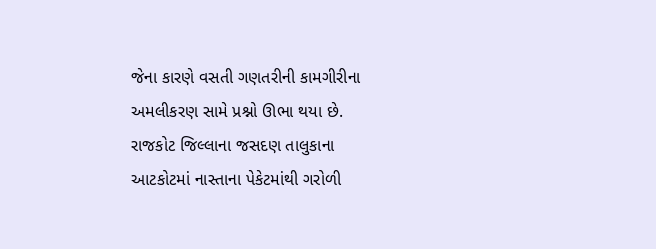જેના કારણે વસતી ગણતરીની કામગીરીના અમલીકરણ સામે પ્રશ્નો ઊભા થયા છે.
રાજકોટ જિલ્લાના જસદણ તાલુકાના આટકોટમાં નાસ્તાના પેકેટમાંથી ગરોળી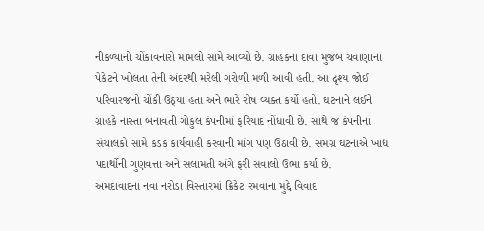નીકળ્યાનો ચોંકાવનારો મામલો સામે આવ્યો છે. ગ્રાહકના દાવા મુજબ ચવાણાના પેકેટને ખોલતા તેની અંદરથી મરેલી ગરોળી મળી આવી હતી. આ દૃશ્ય જોઈ પરિવારજનો ચોંકી ઉઠ્યા હતા અને ભારે રોષ વ્યક્ત કર્યો હતો. ઘટનાને લઈને ગ્રાહકે નાસ્તા બનાવતી ગોકુલ કંપનીમાં ફરિયાદ નોંધાવી છે. સાથે જ કંપનીના સંચાલકો સામે કડક કાર્યવાહી કરવાની માંગ પણ ઉઠાવી છે. સમગ્ર ઘટનાએ ખાદ્ય પદાર્થોની ગુણવત્તા અને સલામતી અંગે ફરી સવાલો ઉભા કર્યા છે.
અમદાવાદના નવા નરોડા વિસ્તારમાં ક્રિકેટ રમવાના મુદ્દે વિવાદ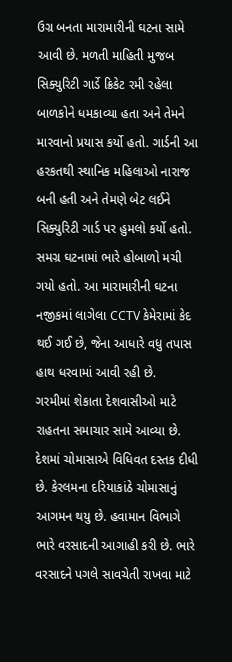ઉગ્ર બનતા મારામારીની ઘટના સામે આવી છે. મળતી માહિતી મુજબ સિક્યુરિટી ગાર્ડે ક્રિકેટ રમી રહેલા બાળકોને ધમકાવ્યા હતા અને તેમને મારવાનો પ્રયાસ કર્યો હતો. ગાર્ડની આ હરકતથી સ્થાનિક મહિલાઓ નારાજ બની હતી અને તેમણે બેટ લઈને સિક્યુરિટી ગાર્ડ પર હુમલો કર્યો હતો. સમગ્ર ઘટનામાં ભારે હોબાળો મચી ગયો હતો. આ મારામારીની ઘટના નજીકમાં લાગેલા CCTV કેમેરામાં કેદ થઈ ગઈ છે, જેના આધારે વધુ તપાસ હાથ ધરવામાં આવી રહી છે.
ગરમીમાં શેકાતા દેશવાસીઓ માટે રાહતના સમાચાર સામે આવ્યા છે. દેશમાં ચોમાસાએ વિધિવત દસ્તક દીધી છે. કેરલમના દરિયાકાંઠે ચોમાસાનું આગમન થયુ છે. હવામાન વિભાગે ભારે વરસાદની આગાહી કરી છે. ભારે વરસાદને પગલે સાવચેતી રાખવા માટે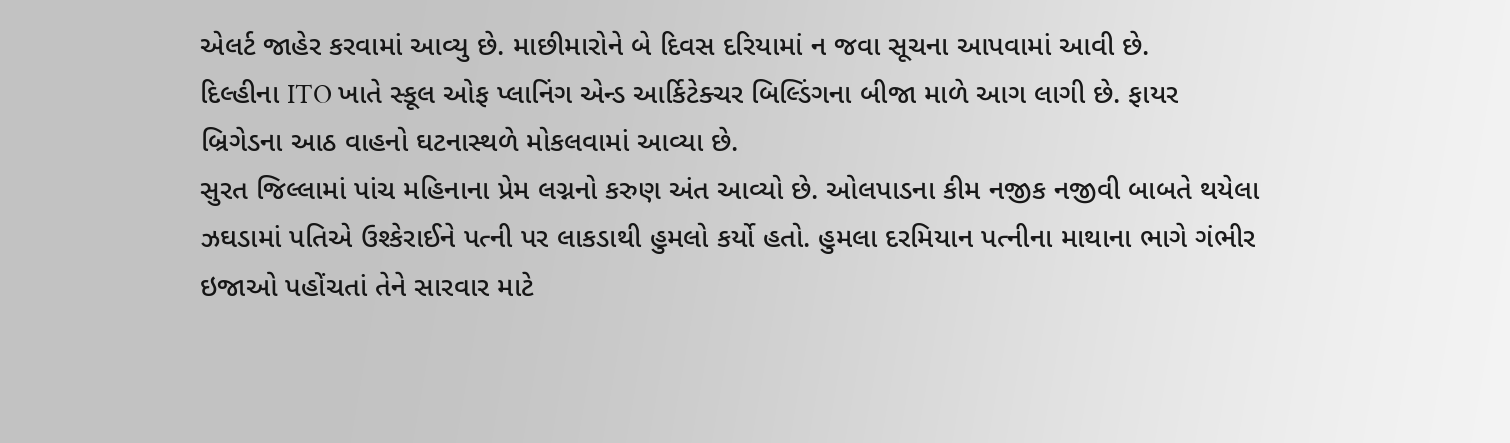એલર્ટ જાહેર કરવામાં આવ્યુ છે. માછીમારોને બે દિવસ દરિયામાં ન જવા સૂચના આપવામાં આવી છે.
દિલ્હીના ITO ખાતે સ્કૂલ ઓફ પ્લાનિંગ એન્ડ આર્કિટેક્ચર બિલ્ડિંગના બીજા માળે આગ લાગી છે. ફાયર બ્રિગેડના આઠ વાહનો ઘટનાસ્થળે મોકલવામાં આવ્યા છે.
સુરત જિલ્લામાં પાંચ મહિનાના પ્રેમ લગ્નનો કરુણ અંત આવ્યો છે. ઓલપાડના કીમ નજીક નજીવી બાબતે થયેલા ઝઘડામાં પતિએ ઉશ્કેરાઈને પત્ની પર લાકડાથી હુમલો કર્યો હતો. હુમલા દરમિયાન પત્નીના માથાના ભાગે ગંભીર ઇજાઓ પહોંચતાં તેને સારવાર માટે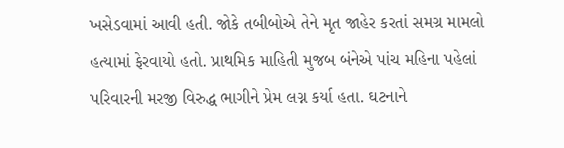ખસેડવામાં આવી હતી. જોકે તબીબોએ તેને મૃત જાહેર કરતાં સમગ્ર મામલો હત્યામાં ફેરવાયો હતો. પ્રાથમિક માહિતી મુજબ બંનેએ પાંચ મહિના પહેલાં પરિવારની મરજી વિરુદ્ધ ભાગીને પ્રેમ લગ્ન કર્યા હતા. ઘટનાને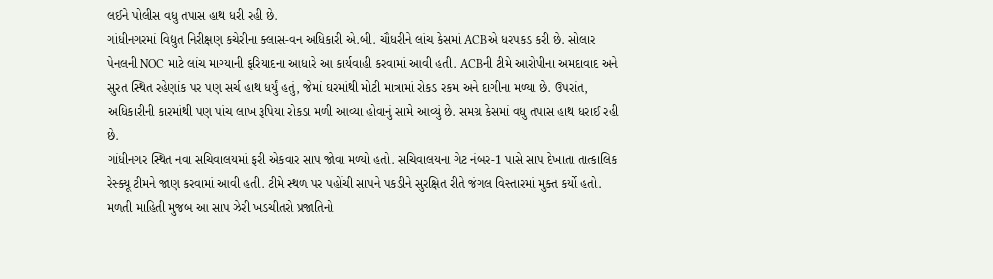લઈને પોલીસ વધુ તપાસ હાથ ધરી રહી છે.
ગાંધીનગરમાં વિદ્યુત નિરીક્ષણ કચેરીના ક્લાસ-વન અધિકારી એ.બી. ચૌધરીને લાંચ કેસમાં ACBએ ધરપકડ કરી છે. સોલાર પેનલની NOC માટે લાંચ માગ્યાની ફરિયાદના આધારે આ કાર્યવાહી કરવામાં આવી હતી. ACBની ટીમે આરોપીના અમદાવાદ અને સુરત સ્થિત રહેણાંક પર પણ સર્ચ હાથ ધર્યું હતું, જેમાં ઘરમાંથી મોટી માત્રામાં રોકડ રકમ અને દાગીના મળ્યા છે. ઉપરાંત, અધિકારીની કારમાંથી પણ પાંચ લાખ રૂપિયા રોકડા મળી આવ્યા હોવાનું સામે આવ્યું છે. સમગ્ર કેસમાં વધુ તપાસ હાથ ધરાઈ રહી છે.
ગાંધીનગર સ્થિત નવા સચિવાલયમાં ફરી એકવાર સાપ જોવા મળ્યો હતો. સચિવાલયના ગેટ નંબર-1 પાસે સાપ દેખાતા તાત્કાલિક રેસ્ક્યૂ ટીમને જાણ કરવામાં આવી હતી. ટીમે સ્થળ પર પહોંચી સાપને પકડીને સુરક્ષિત રીતે જંગલ વિસ્તારમાં મુક્ત કર્યો હતો. મળતી માહિતી મુજબ આ સાપ ઝેરી ખડચીતરો પ્રજાતિનો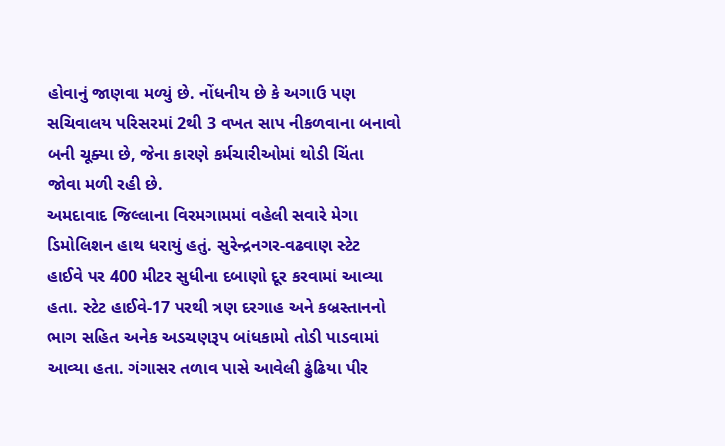હોવાનું જાણવા મળ્યું છે. નોંધનીય છે કે અગાઉ પણ સચિવાલય પરિસરમાં 2થી 3 વખત સાપ નીકળવાના બનાવો બની ચૂક્યા છે, જેના કારણે કર્મચારીઓમાં થોડી ચિંતા જોવા મળી રહી છે.
અમદાવાદ જિલ્લાના વિરમગામમાં વહેલી સવારે મેગા ડિમોલિશન હાથ ધરાયું હતું. સુરેન્દ્રનગર-વઢવાણ સ્ટેટ હાઈવે પર 400 મીટર સુધીના દબાણો દૂર કરવામાં આવ્યા હતા. સ્ટેટ હાઈવે-17 પરથી ત્રણ દરગાહ અને કબ્રસ્તાનનો ભાગ સહિત અનેક અડચણરૂપ બાંધકામો તોડી પાડવામાં આવ્યા હતા. ગંગાસર તળાવ પાસે આવેલી ઢુંઢિયા પીર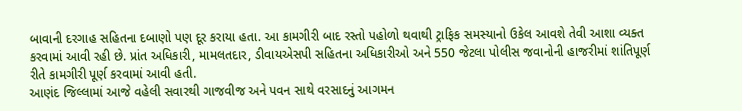બાવાની દરગાહ સહિતના દબાણો પણ દૂર કરાયા હતા. આ કામગીરી બાદ રસ્તો પહોળો થવાથી ટ્રાફિક સમસ્યાનો ઉકેલ આવશે તેવી આશા વ્યક્ત કરવામાં આવી રહી છે. પ્રાંત અધિકારી, મામલતદાર, ડીવાયએસપી સહિતના અધિકારીઓ અને 550 જેટલા પોલીસ જવાનોની હાજરીમાં શાંતિપૂર્ણ રીતે કામગીરી પૂર્ણ કરવામાં આવી હતી.
આણંદ જિલ્લામાં આજે વહેલી સવારથી ગાજવીજ અને પવન સાથે વરસાદનું આગમન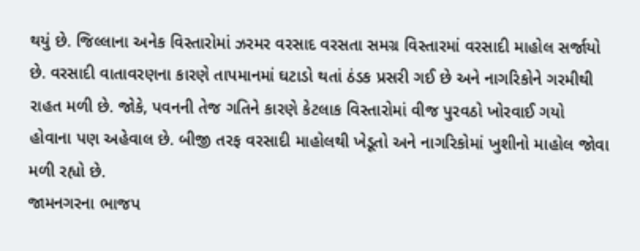થયું છે. જિલ્લાના અનેક વિસ્તારોમાં ઝરમર વરસાદ વરસતા સમગ્ર વિસ્તારમાં વરસાદી માહોલ સર્જાયો છે. વરસાદી વાતાવરણના કારણે તાપમાનમાં ઘટાડો થતાં ઠંડક પ્રસરી ગઈ છે અને નાગરિકોને ગરમીથી રાહત મળી છે. જોકે, પવનની તેજ ગતિને કારણે કેટલાક વિસ્તારોમાં વીજ પુરવઠો ખોરવાઈ ગયો હોવાના પણ અહેવાલ છે. બીજી તરફ વરસાદી માહોલથી ખેડૂતો અને નાગરિકોમાં ખુશીનો માહોલ જોવા મળી રહ્યો છે.
જામનગરના ભાજપ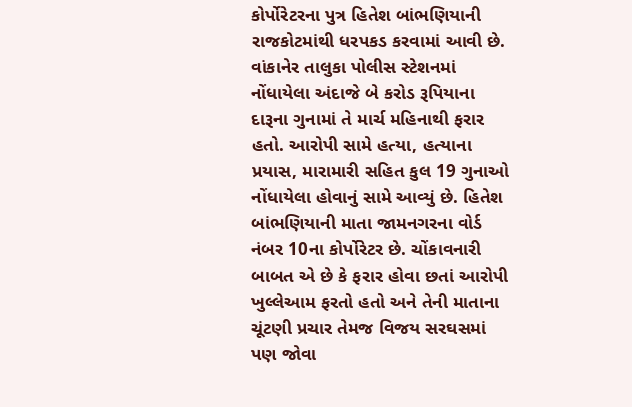કોર્પોરેટરના પુત્ર હિતેશ બાંભણિયાની રાજકોટમાંથી ધરપકડ કરવામાં આવી છે. વાંકાનેર તાલુકા પોલીસ સ્ટેશનમાં નોંધાયેલા અંદાજે બે કરોડ રૂપિયાના દારૂના ગુનામાં તે માર્ચ મહિનાથી ફરાર હતો. આરોપી સામે હત્યા, હત્યાના પ્રયાસ, મારામારી સહિત કુલ 19 ગુનાઓ નોંધાયેલા હોવાનું સામે આવ્યું છે. હિતેશ બાંભણિયાની માતા જામનગરના વોર્ડ નંબર 10ના કોર્પોરેટર છે. ચોંકાવનારી બાબત એ છે કે ફરાર હોવા છતાં આરોપી ખુલ્લેઆમ ફરતો હતો અને તેની માતાના ચૂંટણી પ્રચાર તેમજ વિજય સરઘસમાં પણ જોવા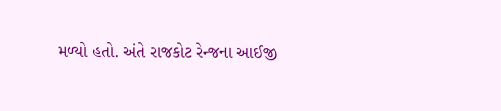મળ્યો હતો. અંતે રાજકોટ રેન્જના આઈજી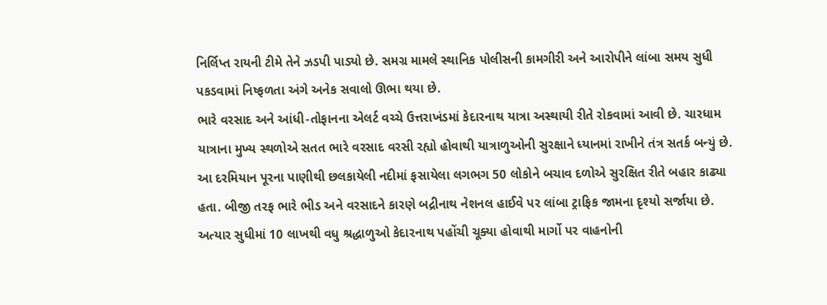નિર્લિપ્ત રાયની ટીમે તેને ઝડપી પાડ્યો છે. સમગ્ર મામલે સ્થાનિક પોલીસની કામગીરી અને આરોપીને લાંબા સમય સુધી પકડવામાં નિષ્ફળતા અંગે અનેક સવાલો ઊભા થયા છે.
ભારે વરસાદ અને આંધી-તોફાનના એલર્ટ વચ્ચે ઉત્તરાખંડમાં કેદારનાથ યાત્રા અસ્થાયી રીતે રોકવામાં આવી છે. ચારધામ યાત્રાના મુખ્ય સ્થળોએ સતત ભારે વરસાદ વરસી રહ્યો હોવાથી યાત્રાળુઓની સુરક્ષાને ધ્યાનમાં રાખીને તંત્ર સતર્ક બન્યું છે. આ દરમિયાન પૂરના પાણીથી છલકાયેલી નદીમાં ફસાયેલા લગભગ 50 લોકોને બચાવ દળોએ સુરક્ષિત રીતે બહાર કાઢ્યા હતા. બીજી તરફ ભારે ભીડ અને વરસાદને કારણે બદ્રીનાથ નેશનલ હાઈવે પર લાંબા ટ્રાફિક જામના દૃશ્યો સર્જાયા છે. અત્યાર સુધીમાં 10 લાખથી વધુ શ્રદ્ધાળુઓ કેદારનાથ પહોંચી ચૂક્યા હોવાથી માર્ગો પર વાહનોની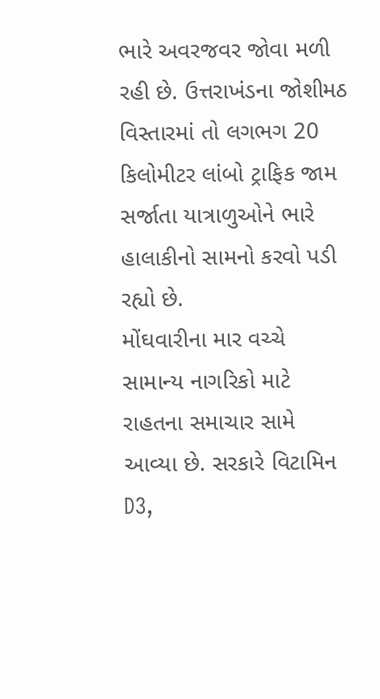ભારે અવરજવર જોવા મળી રહી છે. ઉત્તરાખંડના જોશીમઠ વિસ્તારમાં તો લગભગ 20 કિલોમીટર લાંબો ટ્રાફિક જામ સર્જાતા યાત્રાળુઓને ભારે હાલાકીનો સામનો કરવો પડી રહ્યો છે.
મોંઘવારીના માર વચ્ચે સામાન્ય નાગરિકો માટે રાહતના સમાચાર સામે આવ્યા છે. સરકારે વિટામિન D3,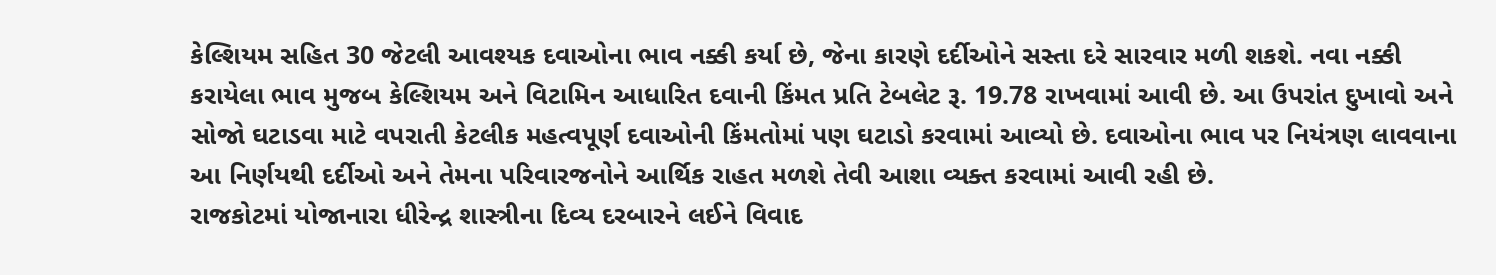કેલ્શિયમ સહિત 30 જેટલી આવશ્યક દવાઓના ભાવ નક્કી કર્યા છે, જેના કારણે દર્દીઓને સસ્તા દરે સારવાર મળી શકશે. નવા નક્કી કરાયેલા ભાવ મુજબ કેલ્શિયમ અને વિટામિન આધારિત દવાની કિંમત પ્રતિ ટેબલેટ રૂ. 19.78 રાખવામાં આવી છે. આ ઉપરાંત દુખાવો અને સોજો ઘટાડવા માટે વપરાતી કેટલીક મહત્વપૂર્ણ દવાઓની કિંમતોમાં પણ ઘટાડો કરવામાં આવ્યો છે. દવાઓના ભાવ પર નિયંત્રણ લાવવાના આ નિર્ણયથી દર્દીઓ અને તેમના પરિવારજનોને આર્થિક રાહત મળશે તેવી આશા વ્યક્ત કરવામાં આવી રહી છે.
રાજકોટમાં યોજાનારા ધીરેન્દ્ર શાસ્ત્રીના દિવ્ય દરબારને લઈને વિવાદ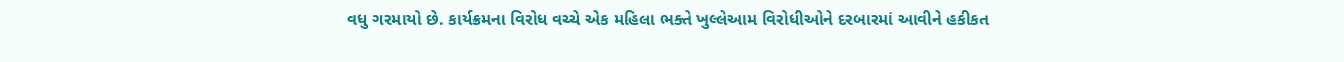વધુ ગરમાયો છે. કાર્યક્રમના વિરોધ વચ્ચે એક મહિલા ભક્તે ખુલ્લેઆમ વિરોધીઓને દરબારમાં આવીને હકીકત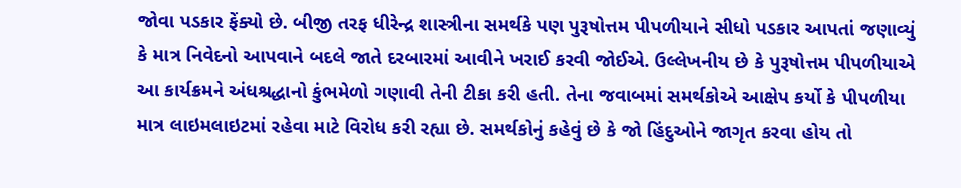જોવા પડકાર ફેંક્યો છે. બીજી તરફ ધીરેન્દ્ર શાસ્ત્રીના સમર્થકે પણ પુરૂષોત્તમ પીપળીયાને સીધો પડકાર આપતાં જણાવ્યું કે માત્ર નિવેદનો આપવાને બદલે જાતે દરબારમાં આવીને ખરાઈ કરવી જોઈએ. ઉલ્લેખનીય છે કે પુરૂષોત્તમ પીપળીયાએ આ કાર્યક્રમને અંધશ્રદ્ધાનો કુંભમેળો ગણાવી તેની ટીકા કરી હતી. તેના જવાબમાં સમર્થકોએ આક્ષેપ કર્યો કે પીપળીયા માત્ર લાઇમલાઇટમાં રહેવા માટે વિરોધ કરી રહ્યા છે. સમર્થકોનું કહેવું છે કે જો હિંદુઓને જાગૃત કરવા હોય તો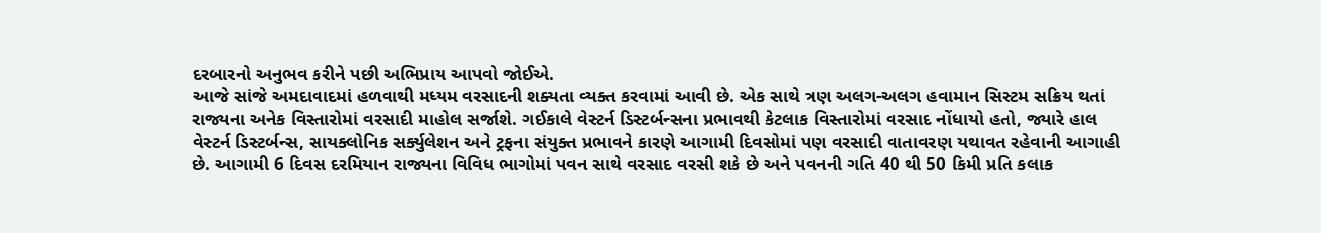દરબારનો અનુભવ કરીને પછી અભિપ્રાય આપવો જોઈએ.
આજે સાંજે અમદાવાદમાં હળવાથી મધ્યમ વરસાદની શક્યતા વ્યક્ત કરવામાં આવી છે. એક સાથે ત્રણ અલગ-અલગ હવામાન સિસ્ટમ સક્રિય થતાં રાજ્યના અનેક વિસ્તારોમાં વરસાદી માહોલ સર્જાશે. ગઈકાલે વેસ્ટર્ન ડિસ્ટર્બન્સના પ્રભાવથી કેટલાક વિસ્તારોમાં વરસાદ નોંધાયો હતો, જ્યારે હાલ વેસ્ટર્ન ડિસ્ટર્બન્સ, સાયક્લોનિક સર્ક્યુલેશન અને ટ્રફના સંયુક્ત પ્રભાવને કારણે આગામી દિવસોમાં પણ વરસાદી વાતાવરણ યથાવત રહેવાની આગાહી છે. આગામી 6 દિવસ દરમિયાન રાજ્યના વિવિધ ભાગોમાં પવન સાથે વરસાદ વરસી શકે છે અને પવનની ગતિ 40 થી 50 કિમી પ્રતિ કલાક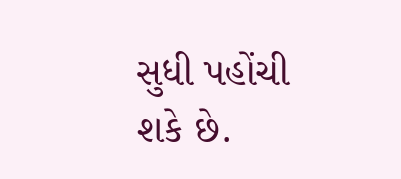સુધી પહોંચી શકે છે.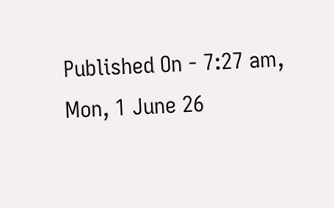Published On - 7:27 am, Mon, 1 June 26